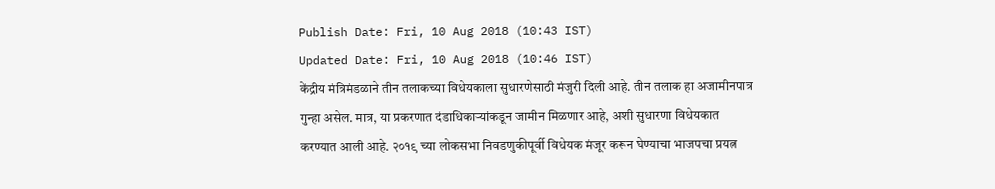Publish Date: Fri, 10 Aug 2018 (10:43 IST)
Updated Date: Fri, 10 Aug 2018 (10:46 IST)
केंद्रीय मंत्रिमंडळाने तीन तलाकच्या विधेयकाला सुधारणेसाठी मंजुरी दिली आहे. तीन तलाक हा अजामीनपात्र गुन्हा असेल. मात्र, या प्रकरणात दंडाधिकाऱ्यांकडून जामीन मिळणार आहे, अशी सुधारणा विधेयकात करण्यात आली आहे. २०१९ च्या लोकसभा निवडणुकीपूर्वी विधेयक मंजूर करून घेण्याचा भाजपचा प्रयत्न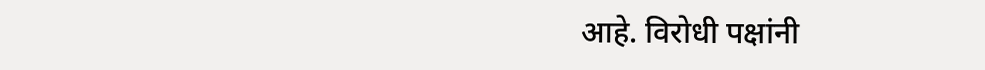आहे. विरोधी पक्षांनी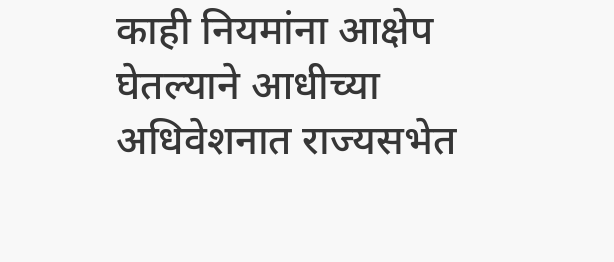काही नियमांना आक्षेप घेतल्याने आधीच्या अधिवेशनात राज्यसभेत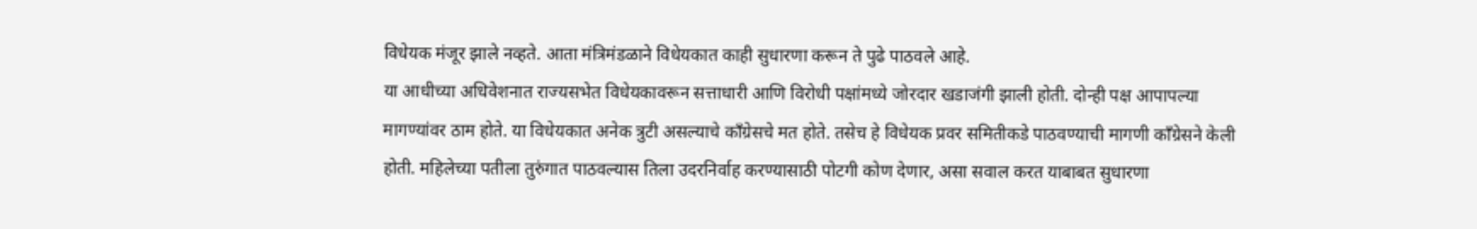विधेयक मंजूर झाले नव्हते. आता मंत्रिमंडळाने विधेयकात काही सुधारणा करून ते पुढे पाठवले आहे.
या आधीच्या अधिवेशनात राज्यसभेत विधेयकावरून सत्ताधारी आणि विरोधी पक्षांमध्ये जोरदार खडाजंगी झाली होती. दोन्ही पक्ष आपापल्या मागण्यांवर ठाम होते. या विधेयकात अनेक त्रुटी असल्याचे काँग्रेसचे मत होते. तसेच हे विधेयक प्रवर समितीकडे पाठवण्याची मागणी काँग्रेसने केली होती. महिलेच्या पतीला तुरुंगात पाठवल्यास तिला उदरनिर्वाह करण्यासाठी पोटगी कोण देणार, असा सवाल करत याबाबत सुधारणा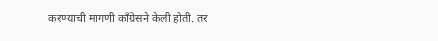करण्याची मागणी काँग्रेसने केली होती. तर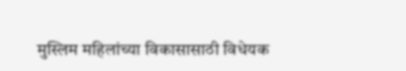मुस्लिम महिलांच्या विकासासाठी विधेयक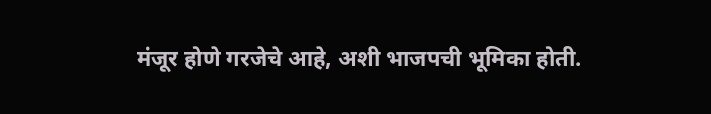मंजूर होणे गरजेचे आहे, अशी भाजपची भूमिका होती.